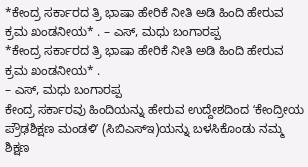*ಕೇಂದ್ರ ಸರ್ಕಾರದ ತ್ರಿ ಭಾಷಾ ಹೇರಿಕೆ ನೀತಿ ಅಡಿ ಹಿಂದಿ ಹೇರುವ ಕ್ರಮ ಖಂಡನೀಯ* . – ಎಸ್, ಮಧು ಬಂಗಾರಪ್ಪ
*ಕೇಂದ್ರ ಸರ್ಕಾರದ ತ್ರಿ ಭಾಷಾ ಹೇರಿಕೆ ನೀತಿ ಅಡಿ ಹಿಂದಿ ಹೇರುವ ಕ್ರಮ ಖಂಡನೀಯ* .
– ಎಸ್, ಮಧು ಬಂಗಾರಪ್ಪ
ಕೇಂದ್ರ ಸರ್ಕಾರವು ಹಿಂದಿಯನ್ನು ಹೇರುವ ಉದ್ದೇಶದಿಂದ ʻಕೇಂದ್ರೀಯ ಪ್ರೌಢಶಿಕ್ಷಣ ಮಂಡಳಿʼ (ಸಿಬಿಎಸ್ಇ)ಯನ್ನು ಬಳಸಿಕೊಂಡು ನಮ್ಮ ಶಿಕ್ಷಣ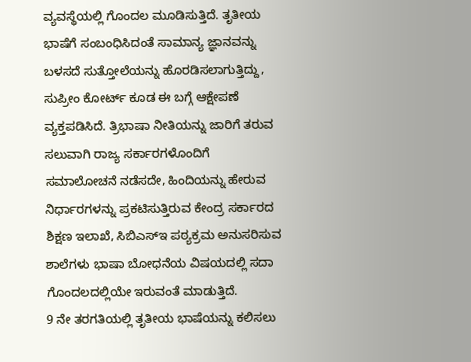ವ್ಯವಸ್ಥೆಯಲ್ಲಿ ಗೊಂದಲ ಮೂಡಿಸುತ್ತಿದೆ. ತೃತೀಯ ಭಾಷೆಗೆ ಸಂಬಂಧಿಸಿದಂತೆ ಸಾಮಾನ್ಯ ಜ್ಞಾನವನ್ನು ಬಳಸದೆ ಸುತ್ತೋಲೆಯನ್ನು ಹೊರಡಿಸಲಾಗುತ್ತಿದ್ದು, ಸುಪ್ರೀಂ ಕೋರ್ಟ್ ಕೂಡ ಈ ಬಗ್ಗೆ ಆಕ್ಷೇಪಣೆ ವ್ಯಕ್ತಪಡಿಸಿದೆ. ತ್ರಿಭಾಷಾ ನೀತಿಯನ್ನು ಜಾರಿಗೆ ತರುವ ಸಲುವಾಗಿ ರಾಜ್ಯ ಸರ್ಕಾರಗಳೊಂದಿಗೆ ಸಮಾಲೋಚನೆ ನಡೆಸದೇ, ಹಿಂದಿಯನ್ನು ಹೇರುವ ನಿರ್ಧಾರಗಳನ್ನು ಪ್ರಕಟಿಸುತ್ತಿರುವ ಕೇಂದ್ರ ಸರ್ಕಾರದ ಶಿಕ್ಷಣ ಇಲಾಖೆ, ಸಿಬಿಎಸ್ಇ ಪಠ್ಯಕ್ರಮ ಅನುಸರಿಸುವ ಶಾಲೆಗಳು ಭಾಷಾ ಬೋಧನೆಯ ವಿಷಯದಲ್ಲಿ ಸದಾ ಗೊಂದಲದಲ್ಲಿಯೇ ಇರುವಂತೆ ಮಾಡುತ್ತಿದೆ.
9 ನೇ ತರಗತಿಯಲ್ಲಿ ತೃತೀಯ ಭಾಷೆಯನ್ನು ಕಲಿಸಲು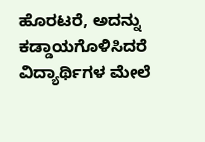ಹೊರಟರೆ, ಅದನ್ನು ಕಡ್ಡಾಯಗೊಳಿಸಿದರೆ ವಿದ್ಯಾರ್ಥಿಗಳ ಮೇಲೆ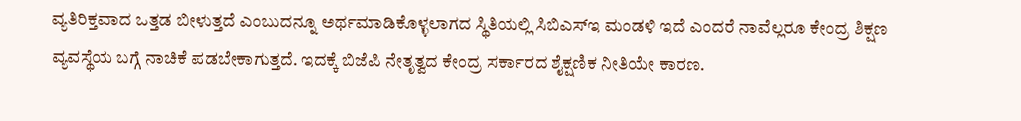ವ್ಯತಿರಿಕ್ತವಾದ ಒತ್ತಡ ಬೀಳುತ್ತದೆ ಎಂಬುದನ್ನೂ ಅರ್ಥಮಾಡಿಕೊಳ್ಳಲಾಗದ ಸ್ಥಿತಿಯಲ್ಲಿ ಸಿಬಿಎಸ್ಇ ಮಂಡಳಿ ಇದೆ ಎಂದರೆ ನಾವೆಲ್ಲರೂ ಕೇಂದ್ರ ಶಿಕ್ಷಣ ವ್ಯವಸ್ಥೆಯ ಬಗ್ಗೆ ನಾಚಿಕೆ ಪಡಬೇಕಾಗುತ್ತದೆ. ಇದಕ್ಕೆ ಬಿಜೆಪಿ ನೇತೃತ್ವದ ಕೇಂದ್ರ ಸರ್ಕಾರದ ಶೈಕ್ಷಣಿಕ ನೀತಿಯೇ ಕಾರಣ.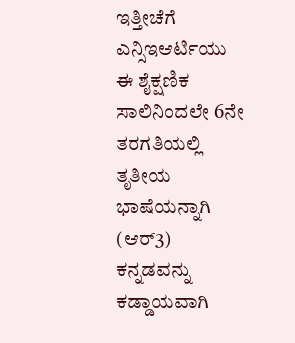ಇತ್ತೀಚೆಗೆ ಎನ್ಸಿಇಆರ್ಟಿಯು ಈ ಶೈಕ್ಷಣಿಕ ಸಾಲಿನಿಂದಲೇ 6ನೇ ತರಗತಿಯಲ್ಲಿ ತೃತೀಯ ಭಾಷೆಯನ್ನಾಗಿ (ಆರ್3) ಕನ್ನಡವನ್ನು ಕಡ್ಡಾಯವಾಗಿ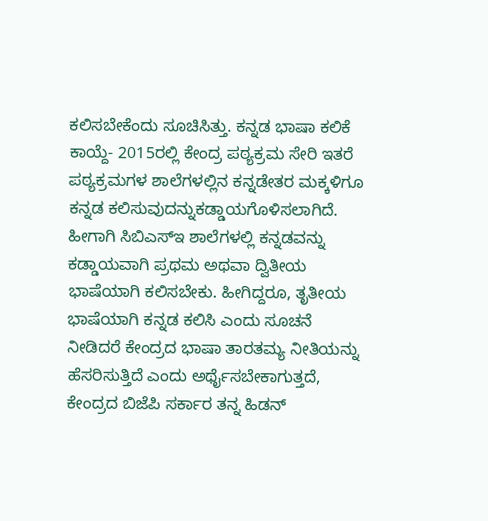ಕಲಿಸಬೇಕೆಂದು ಸೂಚಿಸಿತ್ತು. ಕನ್ನಡ ಭಾಷಾ ಕಲಿಕೆ ಕಾಯ್ದೆ- 2015ರಲ್ಲಿ ಕೇಂದ್ರ ಪಠ್ಯಕ್ರಮ ಸೇರಿ ಇತರೆ ಪಠ್ಯಕ್ರಮಗಳ ಶಾಲೆಗಳಲ್ಲಿನ ಕನ್ನಡೇತರ ಮಕ್ಕಳಿಗೂ ಕನ್ನಡ ಕಲಿಸುವುದನ್ನುಕಡ್ಡಾಯಗೊಳಿಸಲಾಗಿದೆ. ಹೀಗಾಗಿ ಸಿಬಿಎಸ್ಇ ಶಾಲೆಗಳಲ್ಲಿ ಕನ್ನಡವನ್ನು ಕಡ್ಡಾಯವಾಗಿ ಪ್ರಥಮ ಅಥವಾ ದ್ವಿತೀಯ ಭಾಷೆಯಾಗಿ ಕಲಿಸಬೇಕು. ಹೀಗಿದ್ದರೂ, ತೃತೀಯ ಭಾಷೆಯಾಗಿ ಕನ್ನಡ ಕಲಿಸಿ ಎಂದು ಸೂಚನೆ ನೀಡಿದರೆ ಕೇಂದ್ರದ ಭಾಷಾ ತಾರತಮ್ಯ ನೀತಿಯನ್ನು ಹೆಸರಿಸುತ್ತಿದೆ ಎಂದು ಅರ್ಥೈಸಬೇಕಾಗುತ್ತದೆ, ಕೇಂದ್ರದ ಬಿಜೆಪಿ ಸರ್ಕಾರ ತನ್ನ ಹಿಡನ್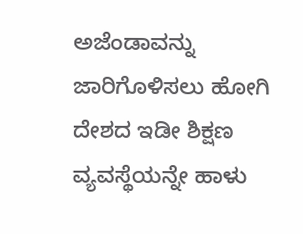ಅಜೆಂಡಾವನ್ನು ಜಾರಿಗೊಳಿಸಲು ಹೋಗಿ ದೇಶದ ಇಡೀ ಶಿಕ್ಷಣ ವ್ಯವಸ್ಥೆಯನ್ನೇ ಹಾಳು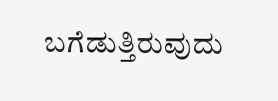ಬಗೆಡುತ್ತಿರುವುದು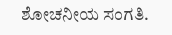ಶೋಚನೀಯ ಸಂಗತಿ.